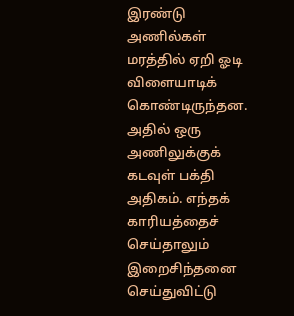இரண்டு அணில்கள் மரத்தில் ஏறி ஓடி விளையாடிக் கொண்டிருந்தன.
அதில் ஒரு அணிலுக்குக் கடவுள் பக்தி அதிகம். எந்தக் காரியத்தைச் செய்தாலும் இறைசிந்தனை செய்துவிட்டு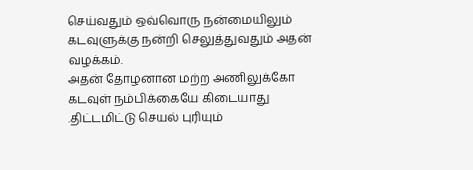செய்வதும் ஒவ்வொரு நன்மையிலும் கடவுளுக்கு நன்றி செலுத்துவதும் அதன் வழக்கம்.
அதன் தோழனான மற்ற அணிலுக்கோ கடவுள் நம்பிக்கையே கிடையாது .திட்டமிட்டு செயல் புரியும்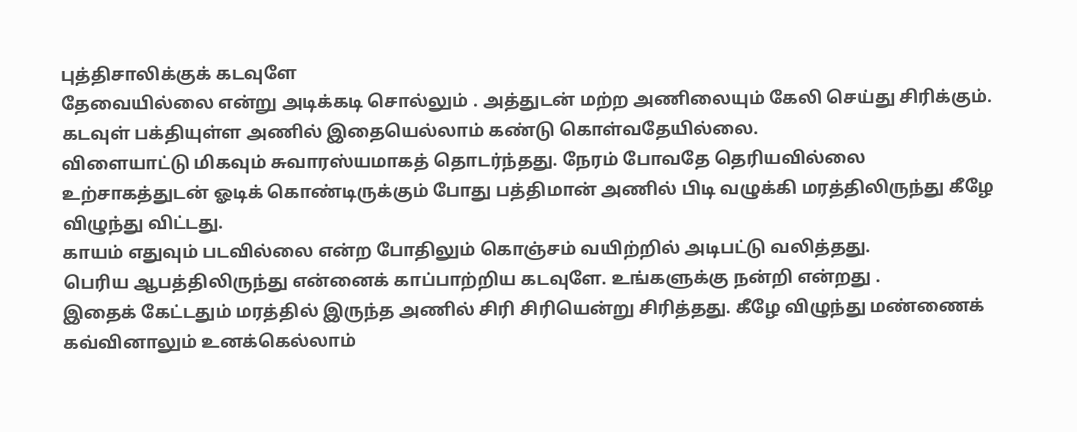புத்திசாலிக்குக் கடவுளே
தேவையில்லை என்று அடிக்கடி சொல்லும் . அத்துடன் மற்ற அணிலையும் கேலி செய்து சிரிக்கும்.
கடவுள் பக்தியுள்ள அணில் இதையெல்லாம் கண்டு கொள்வதேயில்லை.
விளையாட்டு மிகவும் சுவாரஸ்யமாகத் தொடர்ந்தது. நேரம் போவதே தெரியவில்லை
உற்சாகத்துடன் ஓடிக் கொண்டிருக்கும் போது பத்திமான் அணில் பிடி வழுக்கி மரத்திலிருந்து கீழே விழுந்து விட்டது.
காயம் எதுவும் படவில்லை என்ற போதிலும் கொஞ்சம் வயிற்றில் அடிபட்டு வலித்தது.
பெரிய ஆபத்திலிருந்து என்னைக் காப்பாற்றிய கடவுளே. உங்களுக்கு நன்றி என்றது .
இதைக் கேட்டதும் மரத்தில் இருந்த அணில் சிரி சிரியென்று சிரித்தது. கீழே விழுந்து மண்ணைக் கவ்வினாலும் உனக்கெல்லாம்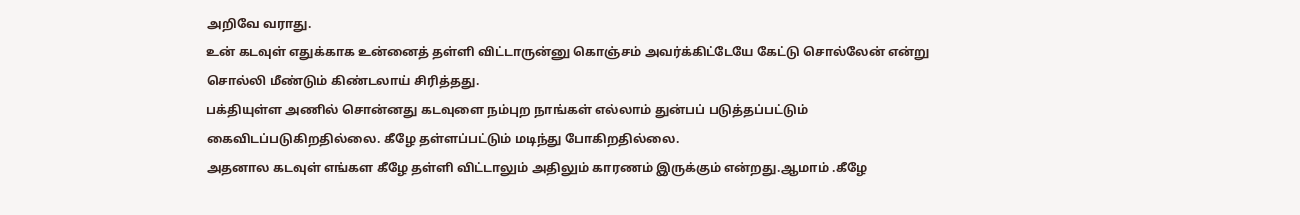அறிவே வராது.
உன் கடவுள் எதுக்காக உன்னைத் தள்ளி விட்டாருன்னு கொஞ்சம் அவர்க்கிட்டேயே கேட்டு சொல்லேன் என்று சொல்லி மீண்டும் கிண்டலாய் சிரித்தது.
பக்தியுள்ள அணில் சொன்னது கடவுளை நம்புற நாங்கள் எல்லாம் துன்பப் படுத்தப்பட்டும் கைவிடப்படுகிறதில்லை. கீழே தள்ளப்பட்டும் மடிந்து போகிறதில்லை.
அதனால கடவுள் எங்கள கீழே தள்ளி விட்டாலும் அதிலும் காரணம் இருக்கும் என்றது.ஆமாம் .கீழே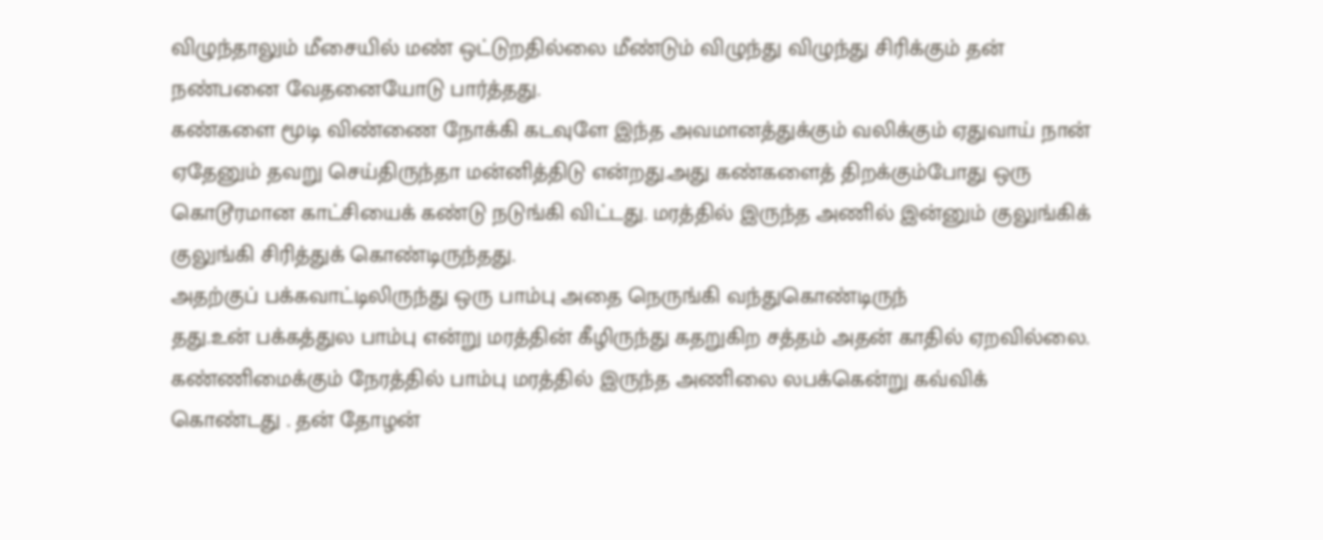விழுந்தாலும் மீசையில் மண் ஒட்டுறதில்லை மீண்டும் விழுந்து விழுந்து சிரிக்கும் தன் நண்பனை வேதனையோடு பார்த்தது.
கண்களை மூடி விண்ணை நோக்கி கடவுளே இந்த அவமானத்துக்கும் வலிக்கும் ஏதுவாய் நான் ஏதேனும் தவறு செய்திருந்தா மன்னித்திடு என்றது.அது கண்களைத் திறக்கும்போது ஒரு கொடூரமான காட்சியைக் கண்டு நடுங்கி விட்டது. மரத்தில் இருந்த அணில் இன்னும் குலுங்கிக் குலுங்கி சிரித்துக் கொண்டிருந்தது.
அதற்குப் பக்கவாட்டிலிருந்து ஒரு பாம்பு அதை நெருங்கி வந்துகொண்டிருந்
தது.உன் பக்கத்துல பாம்பு என்று மரத்தின் கீழிருந்து கதறுகிற சத்தம் அதன் காதில் ஏறவில்லை.
கண்ணிமைக்கும் நேரத்தில் பாம்பு மரத்தில் இருந்த அணிலை லபக்கென்று கவ்விக் கொண்டது . தன் தோழன்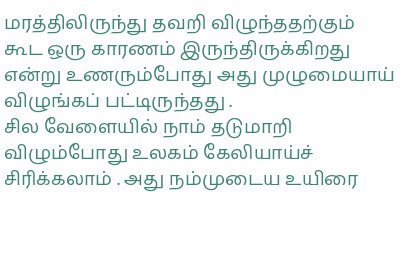மரத்திலிருந்து தவறி விழுந்ததற்கும் கூட ஒரு காரணம் இருந்திருக்கிறது என்று உணரும்போது அது முழுமையாய் விழுங்கப் பட்டிருந்தது .
சில வேளையில் நாம் தடுமாறி விழும்போது உலகம் கேலியாய்ச் சிரிக்கலாம் . அது நம்முடைய உயிரை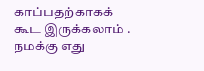காப்பதற்காகக் கூட இருக்கலாம் .
நமக்கு எது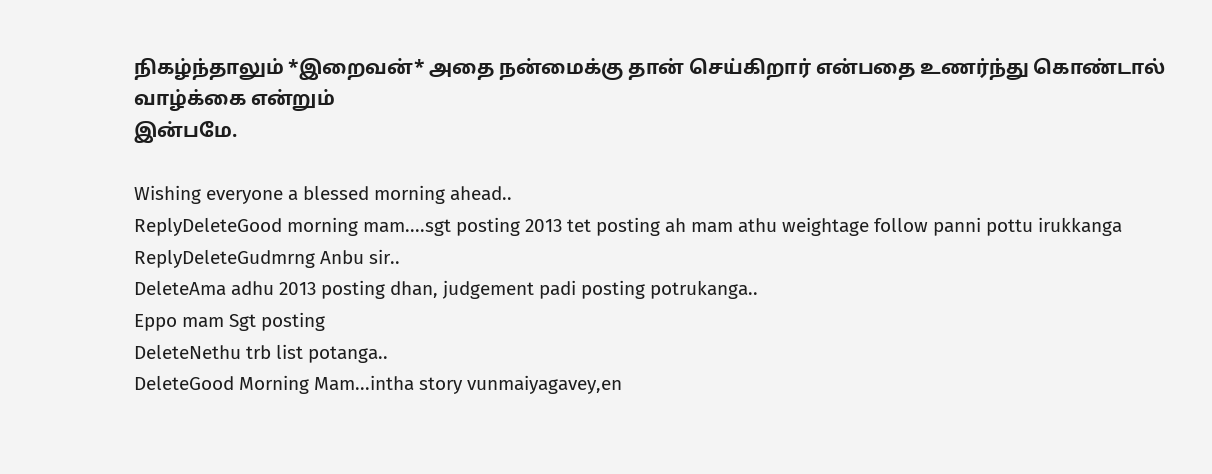நிகழ்ந்தாலும் *இறைவன்* அதை நன்மைக்கு தான் செய்கிறார் என்பதை உணர்ந்து கொண்டால் வாழ்க்கை என்றும்
இன்பமே.

Wishing everyone a blessed morning ahead..
ReplyDeleteGood morning mam....sgt posting 2013 tet posting ah mam athu weightage follow panni pottu irukkanga
ReplyDeleteGudmrng Anbu sir..
DeleteAma adhu 2013 posting dhan, judgement padi posting potrukanga..
Eppo mam Sgt posting
DeleteNethu trb list potanga..
DeleteGood Morning Mam...intha story vunmaiyagavey,en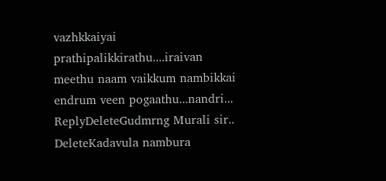vazhkkaiyai prathipalikkirathu....iraivan meethu naam vaikkum nambikkai endrum veen pogaathu...nandri...
ReplyDeleteGudmrng Murali sir..
DeleteKadavula nambura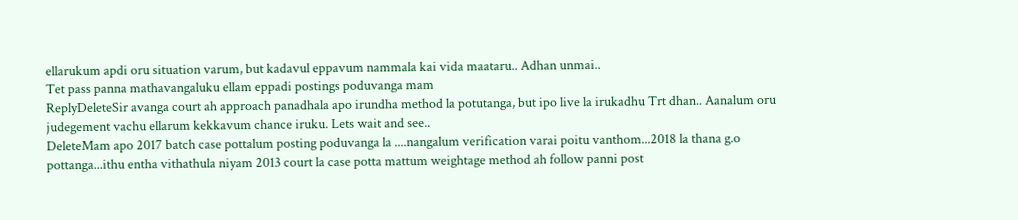ellarukum apdi oru situation varum, but kadavul eppavum nammala kai vida maataru.. Adhan unmai..
Tet pass panna mathavangaluku ellam eppadi postings poduvanga mam
ReplyDeleteSir avanga court ah approach panadhala apo irundha method la potutanga, but ipo live la irukadhu Trt dhan.. Aanalum oru judegement vachu ellarum kekkavum chance iruku. Lets wait and see..
DeleteMam apo 2017 batch case pottalum posting poduvanga la ....nangalum verification varai poitu vanthom...2018 la thana g.o pottanga...ithu entha vithathula niyam 2013 court la case potta mattum weightage method ah follow panni post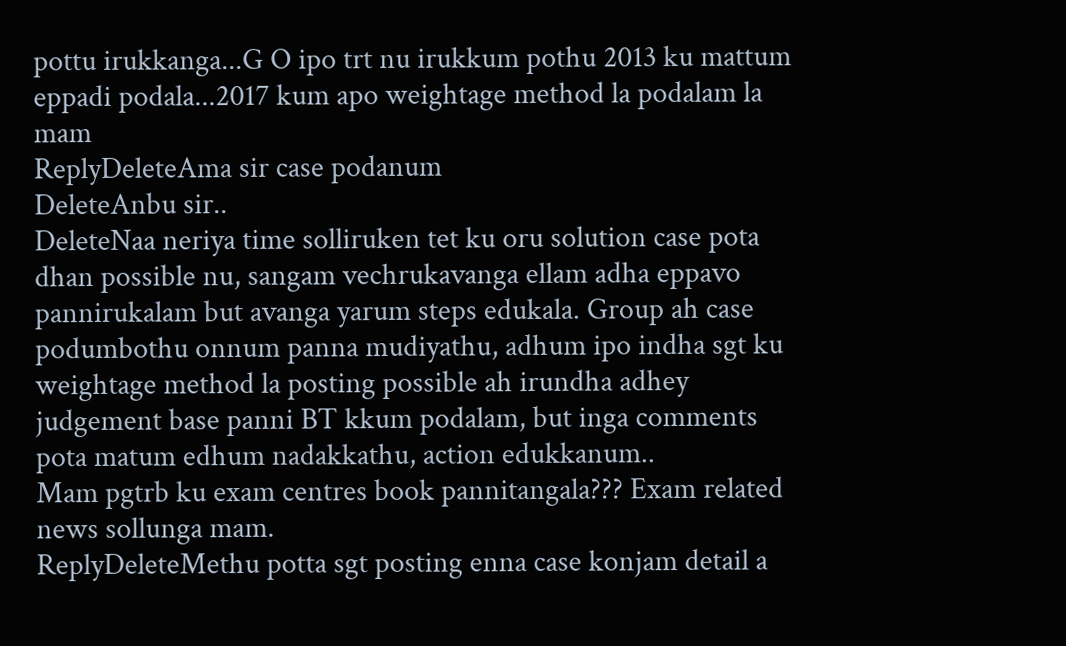pottu irukkanga...G O ipo trt nu irukkum pothu 2013 ku mattum eppadi podala...2017 kum apo weightage method la podalam la mam
ReplyDeleteAma sir case podanum
DeleteAnbu sir..
DeleteNaa neriya time solliruken tet ku oru solution case pota dhan possible nu, sangam vechrukavanga ellam adha eppavo pannirukalam but avanga yarum steps edukala. Group ah case podumbothu onnum panna mudiyathu, adhum ipo indha sgt ku weightage method la posting possible ah irundha adhey judgement base panni BT kkum podalam, but inga comments pota matum edhum nadakkathu, action edukkanum..
Mam pgtrb ku exam centres book pannitangala??? Exam related news sollunga mam.
ReplyDeleteMethu potta sgt posting enna case konjam detail a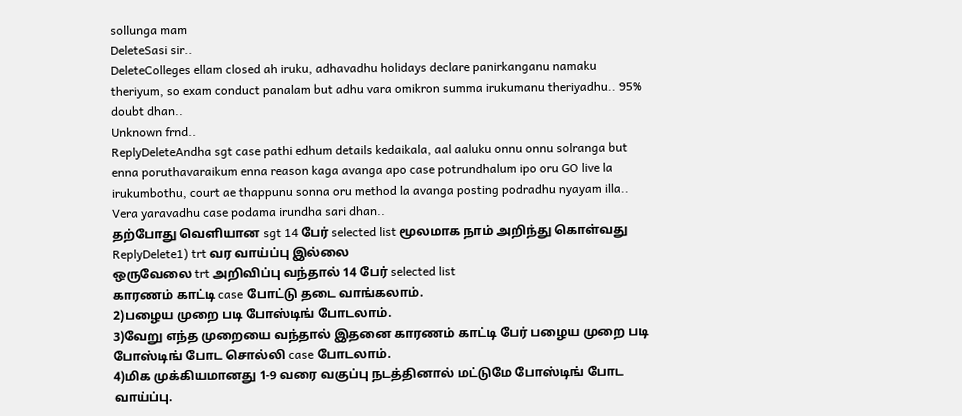sollunga mam
DeleteSasi sir..
DeleteColleges ellam closed ah iruku, adhavadhu holidays declare panirkanganu namaku theriyum, so exam conduct panalam but adhu vara omikron summa irukumanu theriyadhu.. 95% doubt dhan..
Unknown frnd..
ReplyDeleteAndha sgt case pathi edhum details kedaikala, aal aaluku onnu onnu solranga but enna poruthavaraikum enna reason kaga avanga apo case potrundhalum ipo oru GO live la irukumbothu, court ae thappunu sonna oru method la avanga posting podradhu nyayam illa.. Vera yaravadhu case podama irundha sari dhan..
தற்போது வெளியான sgt 14 பேர் selected list மூலமாக நாம் அறிந்து கொள்வது
ReplyDelete1) trt வர வாய்ப்பு இல்லை
ஒருவேலை trt அறிவிப்பு வந்தால் 14 பேர் selected list
காரணம் காட்டி case போட்டு தடை வாங்கலாம்.
2)பழைய முறை படி போஸ்டிங் போடலாம்.
3)வேறு எந்த முறையை வந்தால் இதனை காரணம் காட்டி பேர் பழைய முறை படி போஸ்டிங் போட சொல்லி case போடலாம்.
4)மிக முக்கியமானது 1-9 வரை வகுப்பு நடத்தினால் மட்டுமே போஸ்டிங் போட வாய்ப்பு.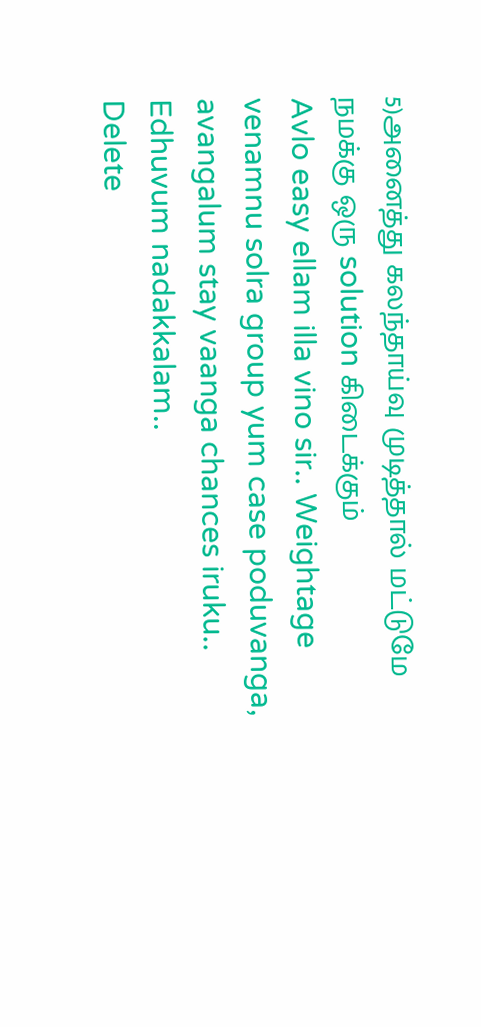5)அனைத்து கலந்தாய்வு முடித்தால் மட்டுமே நமக்கு ஒரு solution கிடைக்கும்
Avlo easy ellam illa vino sir.. Weightage venamnu solra group yum case poduvanga, avangalum stay vaanga chances iruku.. Edhuvum nadakkalam..
Delete